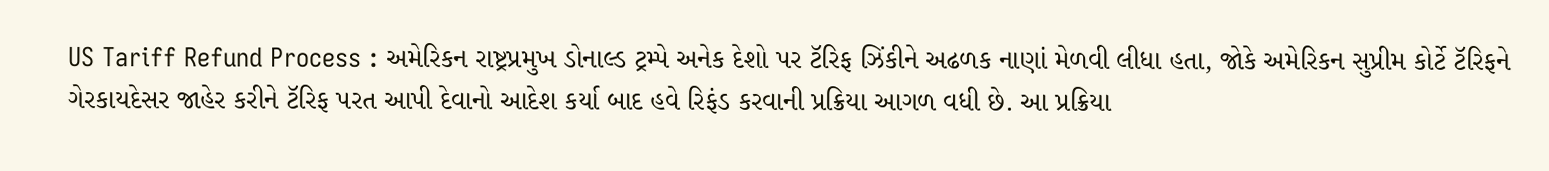US Tariff Refund Process : અમેરિકન રાષ્ટ્રપ્રમુખ ડોનાલ્ડ ટ્રમ્પે અનેક દેશો પર ટૅરિફ ઝિંકીને અઢળક નાણાં મેળવી લીધા હતા, જોકે અમેરિકન સુપ્રીમ કોર્ટે ટૅરિફને ગેરકાયદેસર જાહેર કરીને ટૅરિફ પરત આપી દેવાનો આદેશ કર્યા બાદ હવે રિફંડ કરવાની પ્રક્રિયા આગળ વધી છે. આ પ્રક્રિયા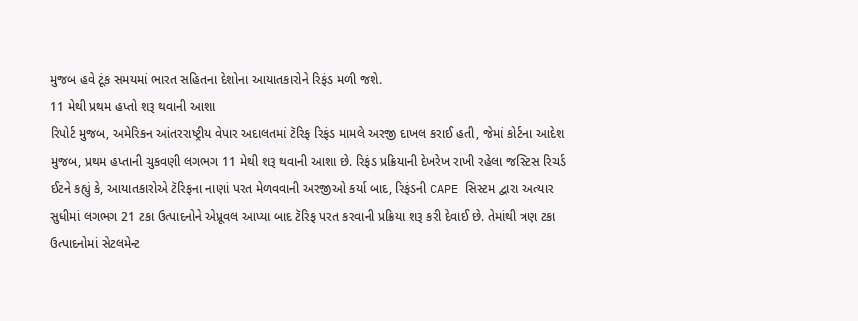મુજબ હવે ટૂંક સમયમાં ભારત સહિતના દેશોના આયાતકારોને રિફંડ મળી જશે.
11 મેથી પ્રથમ હપ્તો શરૂ થવાની આશા
રિપોર્ટ મુજબ, અમેરિકન આંતરરાષ્ટ્રીય વેપાર અદાલતમાં ટૅરિફ રિફંડ મામલે અરજી દાખલ કરાઈ હતી, જેમાં કોર્ટના આદેશ મુજબ, પ્રથમ હપ્તાની ચુકવણી લગભગ 11 મેથી શરૂ થવાની આશા છે. રિફંડ પ્રક્રિયાની દેખરેખ રાખી રહેલા જસ્ટિસ રિચર્ડ ઈટને કહ્યું કે, આયાતકારોએ ટૅરિફના નાણાં પરત મેળવવાની અરજીઓ કર્યા બાદ, રિફંડની CAPE સિસ્ટમ દ્વારા અત્યાર સુધીમાં લગભગ 21 ટકા ઉત્પાદનોને એપ્રૂવલ આપ્યા બાદ ટૅરિફ પરત કરવાની પ્રક્રિયા શરૂ કરી દેવાઈ છે. તેમાંથી ત્રણ ટકા ઉત્પાદનોમાં સેટલમેન્ટ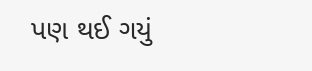પણ થઈ ગયું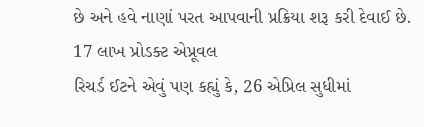છે અને હવે નાણાં પરત આપવાની પ્રક્રિયા શરૂ કરી દેવાઈ છે.
17 લાખ પ્રોડક્ટ એપ્રૂવલ
રિચર્ડ ઈટને એવું પણ કહ્યું કે, 26 એપ્રિલ સુધીમાં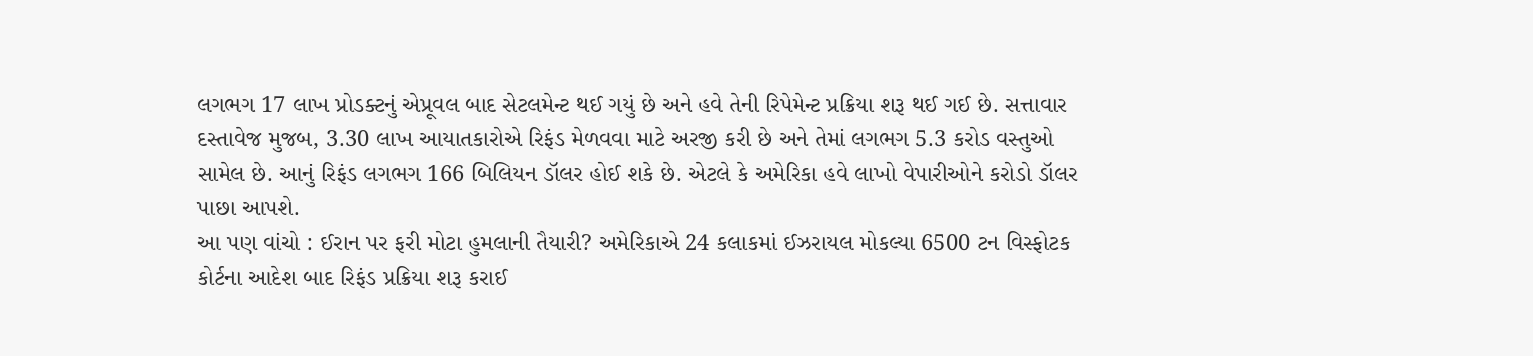લગભગ 17 લાખ પ્રોડક્ટનું એપ્રૂવલ બાદ સેટલમેન્ટ થઈ ગયું છે અને હવે તેની રિપેમેન્ટ પ્રક્રિયા શરૂ થઈ ગઈ છે. સત્તાવાર દસ્તાવેજ મુજબ, 3.30 લાખ આયાતકારોએ રિફંડ મેળવવા માટે અરજી કરી છે અને તેમાં લગભગ 5.3 કરોડ વસ્તુઓ સામેલ છે. આનું રિફંડ લગભગ 166 બિલિયન ડૉલર હોઈ શકે છે. એટલે કે અમેરિકા હવે લાખો વેપારીઓને કરોડો ડૉલર પાછા આપશે.
આ પણ વાંચો : ઈરાન પર ફરી મોટા હુમલાની તૈયારી? અમેરિકાએ 24 કલાકમાં ઈઝરાયલ મોકલ્યા 6500 ટન વિસ્ફોટક
કોર્ટના આદેશ બાદ રિફંડ પ્રક્રિયા શરૂ કરાઈ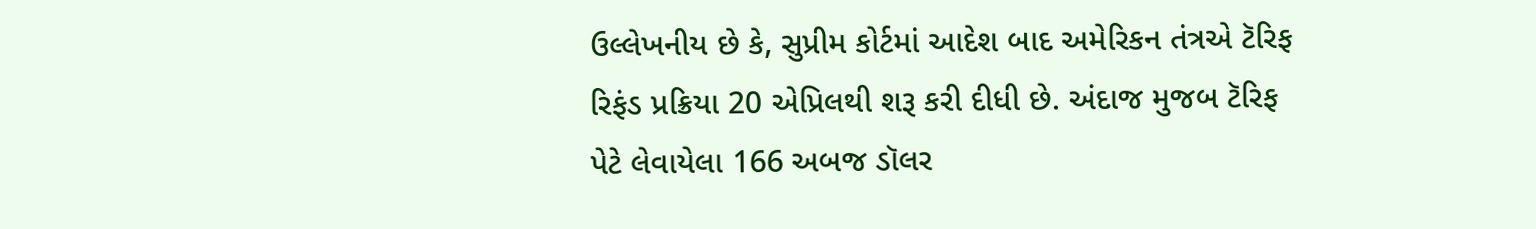ઉલ્લેખનીય છે કે, સુપ્રીમ કોર્ટમાં આદેશ બાદ અમેરિકન તંત્રએ ટૅરિફ રિફંડ પ્રક્રિયા 20 એપ્રિલથી શરૂ કરી દીધી છે. અંદાજ મુજબ ટૅરિફ પેટે લેવાયેલા 166 અબજ ડૉલર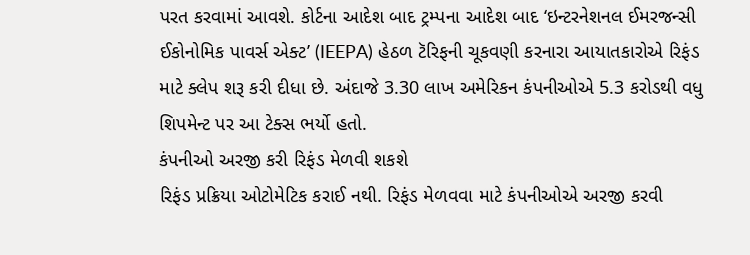પરત કરવામાં આવશે. કોર્ટના આદેશ બાદ ટ્રમ્પના આદેશ બાદ ‘ઇન્ટરનેશનલ ઈમરજન્સી ઈકોનોમિક પાવર્સ એક્ટ’ (IEEPA) હેઠળ ટૅરિફની ચૂકવણી કરનારા આયાતકારોએ રિફંડ માટે ક્લેપ શરૂ કરી દીધા છે. અંદાજે 3.30 લાખ અમેરિકન કંપનીઓએ 5.3 કરોડથી વધુ શિપમેન્ટ પર આ ટેક્સ ભર્યો હતો.
કંપનીઓ અરજી કરી રિફંડ મેળવી શકશે
રિફંડ પ્રક્રિયા ઓટોમેટિક કરાઈ નથી. રિફંડ મેળવવા માટે કંપનીઓએ અરજી કરવી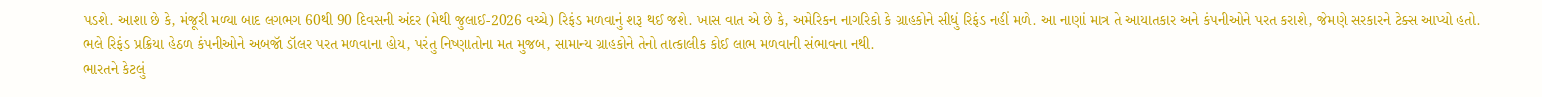પડશે. આશા છે કે, મંજૂરી મળ્યા બાદ લગભગ 60થી 90 દિવસની અંદર (મેથી જુલાઈ-2026 વચ્ચે) રિફંડ મળવાનું શરૂ થઈ જશે. ખાસ વાત એ છે કે, અમેરિકન નાગરિકો કે ગ્રાહકોને સીધું રિફંડ નહીં મળે. આ નાણાં માત્ર તે આયાતકાર અને કંપનીઓને પરત કરાશે, જેમણે સરકારને ટેક્સ આપ્યો હતો. ભલે રિફંડ પ્રક્રિયા હેઠળ કંપનીઓને અબજૉ ડૉલર પરત મળવાના હોય, પરંતુ નિષ્ણાતોના મત મુજબ, સામાન્ય ગ્રાહકોને તેનો તાત્કાલીક કોઈ લાભ મળવાની સંભાવના નથી.
ભારતને કેટલું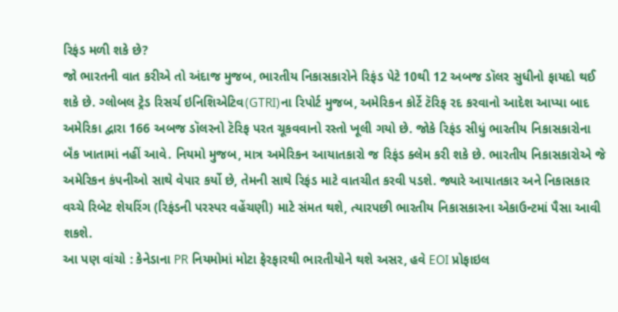રિફંડ મળી શકે છે?
જો ભારતની વાત કરીએ તો અંદાજ મુજબ, ભારતીય નિકાસકારોને રિફંડ પેટે 10થી 12 અબજ ડૉલર સુધીનો ફાયદો થઈ શકે છે. ગ્લોબલ ટ્રેડ રિસર્ચ ઇનિશિએટિવ(GTRI)ના રિપોર્ટ મુજબ, અમેરિકન કોર્ટે ટૅરિફ રદ કરવાનો આદેશ આપ્યા બાદ અમેરિકા દ્વારા 166 અબજ ડૉલરનો ટૅરિફ પરત ચૂકવવાનો રસ્તો ખૂલી ગયો છે. જોકે રિફંડ સીધું ભારતીય નિકાસકારોના બૅંક ખાતામાં નહીં આવે. નિયમો મુજબ, માત્ર અમેરિકન આયાતકારો જ રિફંડ ક્લેમ કરી શકે છે. ભારતીય નિકાસકારોએ જે અમેરિકન કંપનીઓ સાથે વેપાર કર્યો છે, તેમની સાથે રિફંડ માટે વાતચીત કરવી પડશે. જ્યારે આયાતકાર અને નિકાસકાર વચ્ચે રિબેટ શેયરિંગ (રિફંડની પરસ્પર વહેંચણી) માટે સંમત થશે, ત્યારપછી ભારતીય નિકાસકારના એકાઉન્ટમાં પૈસા આવી શકશે.
આ પણ વાંચો : કેનેડાના PR નિયમોમાં મોટા ફેરફારથી ભારતીયોને થશે અસર, હવે EOI પ્રોફાઇલ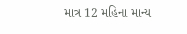માત્ર 12 મહિના માન્ય